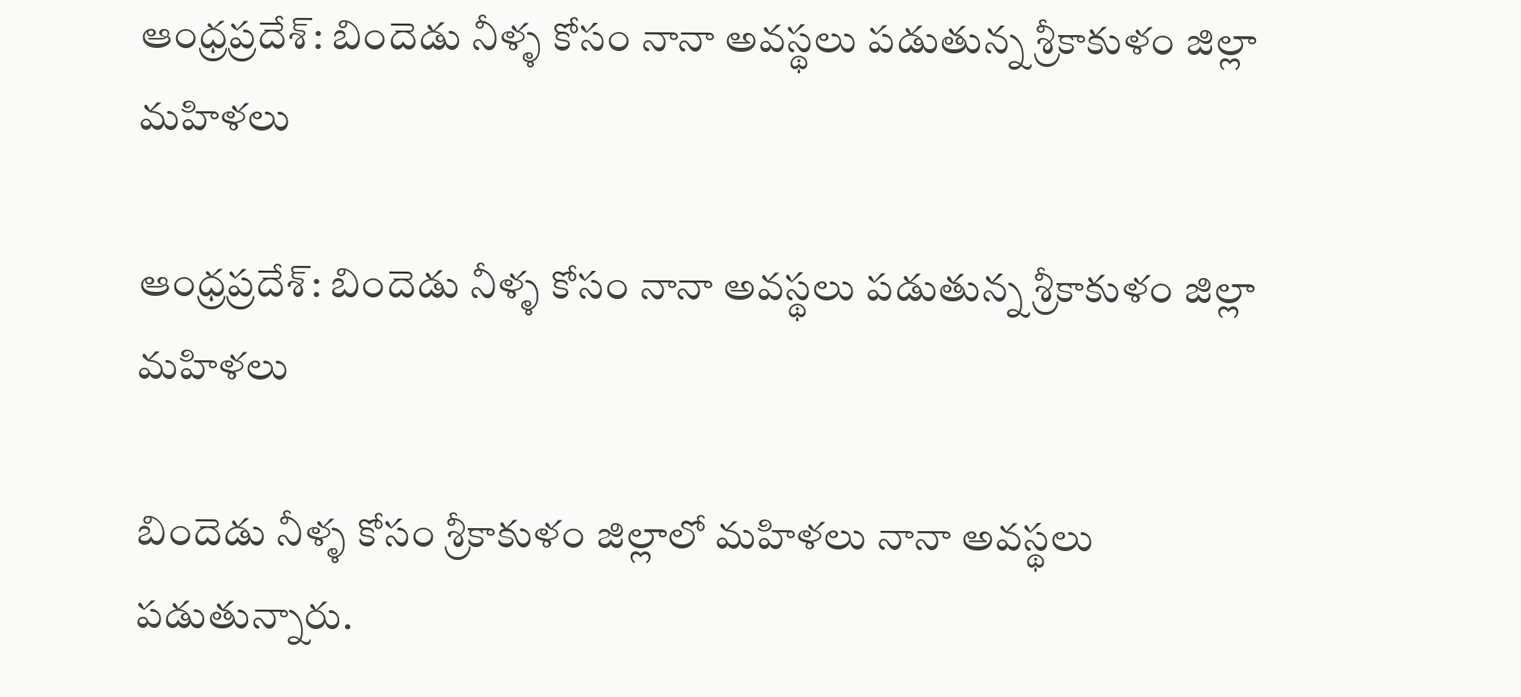ఆంధ్రప్రదేశ్: బిందెడు నీళ్ళ కోసం నానా అవస్థలు పడుతున్న శ్రీకాకుళం జిల్లా మహిళలు

ఆంధ్రప్రదేశ్: బిందెడు నీళ్ళ కోసం నానా అవస్థలు పడుతున్న శ్రీకాకుళం జిల్లా మహిళలు

బిందెడు నీళ్ళ కోసం శ్రీకాకుళం జిల్లాలో మహిళలు నానా అవస్థలు పడుతున్నారు.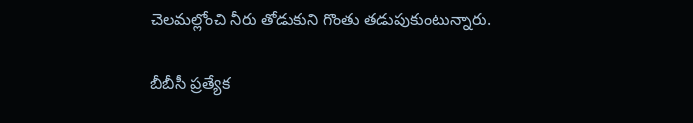చెలమల్లోంచి నీరు తోడుకుని గొంతు తడుపుకుంటున్నారు.

బీబీసీ ప్రత్యేక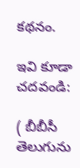కథనం.

ఇవి కూడా చదవండి:

( బీబీసీ తెలుగును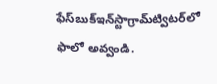ఫేస్‌బుక్ఇన్‌స్టాగ్రామ్‌ట్విటర్‌లో ఫాలో అవ్వండి.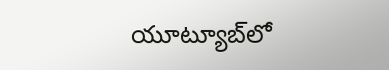యూట్యూబ్‌లో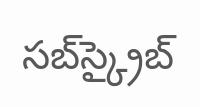సబ్‌స్క్రైబ్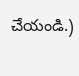చేయండి.)